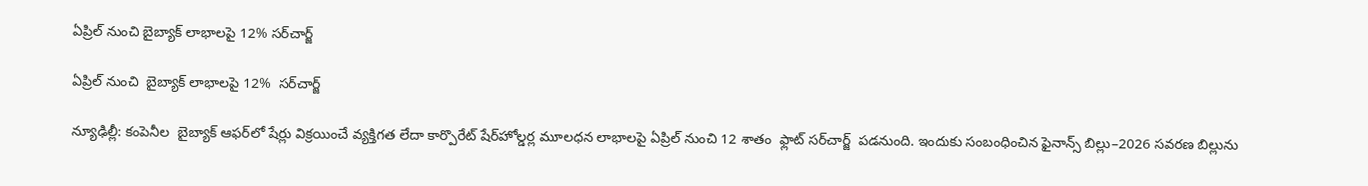ఏప్రిల్ నుంచి బైబ్యాక్‌‌‌‌ లాభాలపై 12% సర్‌‌‌‌‌‌‌‌చార్జ్‌‌‌‌

ఏప్రిల్ నుంచి  బైబ్యాక్‌‌‌‌ లాభాలపై 12%  సర్‌‌‌‌‌‌‌‌చార్జ్‌‌‌‌

న్యూఢిల్లీ: కంపెనీల  బైబ్యాక్ ఆఫర్‌‌‌‌లో షేర్లు విక్రయించే వ్యక్తిగత లేదా కార్పొరేట్ షేర్‌‌‌‌హోల్డర్ల మూలధన లాభాలపై ఏప్రిల్ నుంచి 12 శాతం  ఫ్లాట్ సర్‌‌‌‌చార్జ్  పడనుంది. ఇందుకు సంబంధించిన ఫైనాన్స్‌‌‌‌ బిల్లు–2026 సవరణ బిల్లును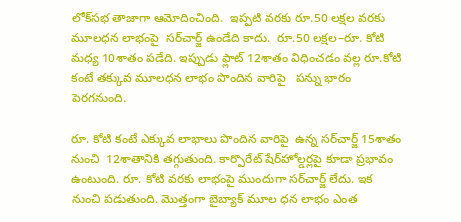లోక్‌‌‌‌సభ తాజాగా ఆమోదించింది.  ఇప్పటి వరకు రూ.50 లక్షల వరకు మూలధన లాభంపై  సర్‌‌‌‌చార్జ్ ఉండేది కాదు.  రూ.50 లక్షల–రూ. కోటి మధ్య 10శాతం పడేది. ఇప్పుడు ఫ్లాట్ 12శాతం విధించడం వల్ల రూ.కోటి కంటే తక్కువ మూలధన లాభం పొందిన వారిపై   పన్ను భారం పెరగనుంది.

రూ. కోటి కంటే ఎక్కువ లాభాలు పొందిన వారిపై  ఉన్న సర్‌‌‌‌చార్జ్ 15శాతం నుంచి  12శాతానికి తగ్గుతుంది. కార్పొరేట్ షేర్‌‌‌‌హోల్డర్లపై కూడా ప్రభావం ఉంటుంది. రూ. కోటి వరకు లాభంపై ముందుగా సర్‌‌‌‌చార్జ్ లేదు. ఇక నుంచి పడుతుంది. మొత్తంగా బైబ్యాక్ మూల ధన లాభం ఎంత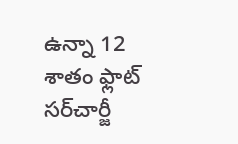ఉన్నా 12 శాతం ఫ్లాట్‌ సర్‌‌చార్జీ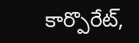కార్పొరేట్‌,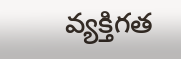వ్యక్తిగత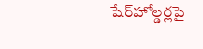షేర్‌‌హోల్డర్లపై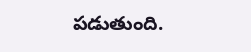పడుతుంది.